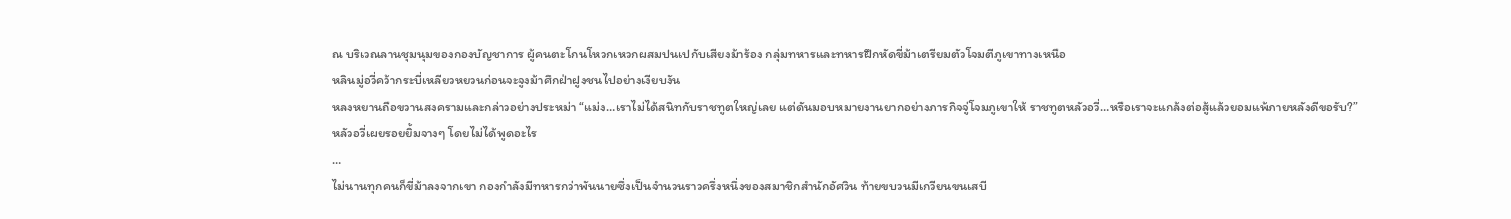ณ บริเวณลานชุมนุมของกองบัญชาการ ผู้คนตะโกนโหวกเหวกผสมปนเปกับเสียงม้าร้อง กลุ่มทหารและทหารฝึกหัดขี่ม้าเตรียมตัวโจมตีภูเขาทางเหนือ
หลินมู่อวี่คว้ากระบี่เหลียวหยวนก่อนจะจูงม้าศึกฝ่าฝูงชนไปอย่างเงียบงัน
หลงหยานถือขวานสงครามและกล่าวอย่างประหม่า “แม่ง…เราไม่ได้สนิทกับราชทูตใหญ่เลย แต่ดันมอบหมายงานยากอย่างภารกิจจู่โจมภูเขาให้ ราชทูตหลัวอวี่…หรือเราจะแกล้งต่อสู้แล้วยอมแพ้ภายหลังดีขอรับ?”
หลัวอวี่เผยรอยยิ้มจางๆ โดยไม่ได้พูดอะไร
…
ไม่นานทุกคนก็ขี่ม้าลงจากเขา กองกำลังมีทหารกว่าพันนายซึ่งเป็นจำนวนราวครึ่งหนึ่งของสมาชิกสำนักอัศวิน ท้ายขบวนมีเกวียนขนเสบี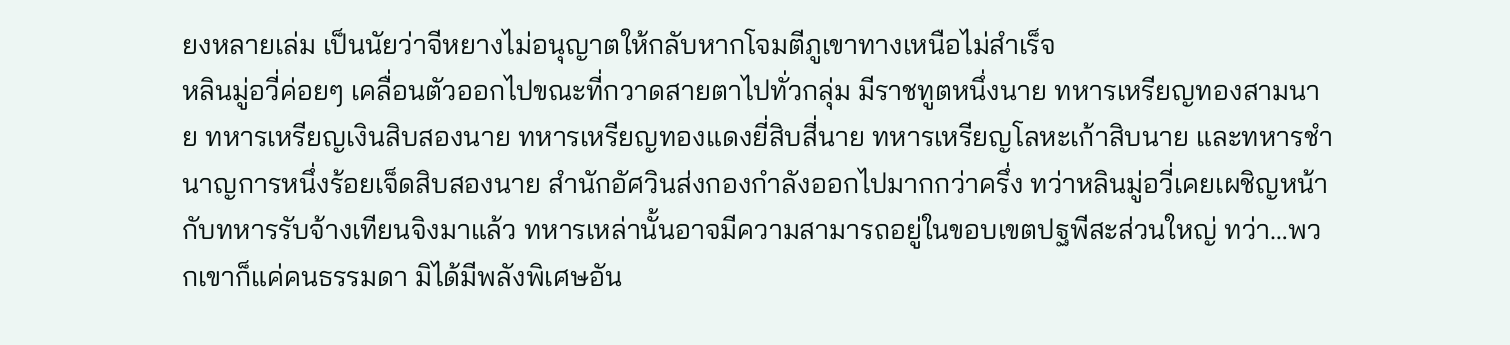ยงหลายเล่ม เป็นนัยว่าจีหยางไม่อนุญาตให้กลับหากโจมตีภูเขาทางเหนือไม่สำเร็จ
หลินมู่อวี่ค่อยๆ เคลื่อนตัวออกไปขณะที่กวาดสายตาไปทั่วกลุ่ม มีราชทูตหนึ่งนาย ทหารเหรียญทองสามนาย ทหารเหรียญเงินสิบสองนาย ทหารเหรียญทองแดงยี่สิบสี่นาย ทหารเหรียญโลหะเก้าสิบนาย และทหารชำนาญการหนึ่งร้อยเจ็ดสิบสองนาย สำนักอัศวินส่งกองกำลังออกไปมากกว่าครึ่ง ทว่าหลินมู่อวี่เคยเผชิญหน้ากับทหารรับจ้างเทียนจิงมาแล้ว ทหารเหล่านั้นอาจมีความสามารถอยู่ในขอบเขตปฐพีสะส่วนใหญ่ ทว่า…พวกเขาก็แค่คนธรรมดา มิได้มีพลังพิเศษอัน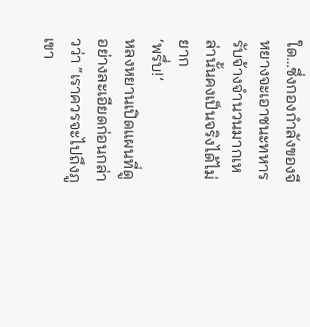ใด…ซึ่งกองกำลังของจีหยางจะเอาชนะทหารรับจ้างจำนวนมากเหล่านั้นคงเป็นจริงได้ไม่ยาก
‘พรึ่บ!’
หลงหยานเปิดแผนที่ดูอย่างละเอียดก่อนกล่าวว่า “เราควรจะไปถึงภูเขา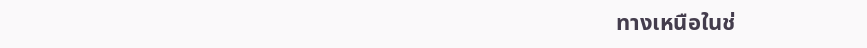ทางเหนือในช่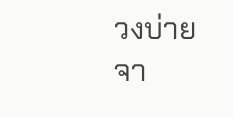วงบ่าย จา